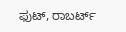ಫುಟ್, ರಾಬರ್ಟ್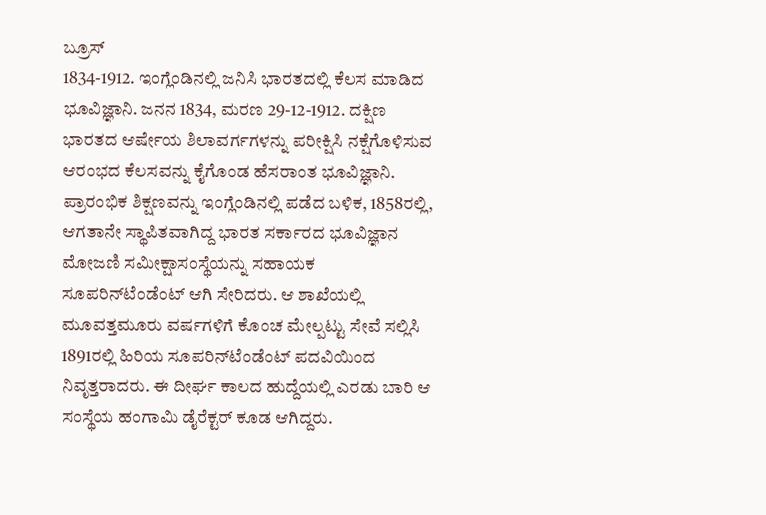ಬ್ರೂಸ್
1834-1912. ಇಂಗ್ಲೆಂಡಿನಲ್ಲಿ ಜನಿಸಿ ಭಾರತದಲ್ಲಿ ಕೆಲಸ ಮಾಡಿದ ಭೂವಿಜ್ಞಾನಿ. ಜನನ 1834, ಮರಣ 29-12-1912. ದಕ್ಷಿಣ ಭಾರತದ ಆರ್ಷೇಯ ಶಿಲಾವರ್ಗಗಳನ್ನು ಪರೀಕ್ಷಿಸಿ ನಕ್ಷೆಗೊಳಿಸುವ ಆರಂಭದ ಕೆಲಸವನ್ನು ಕೈಗೊಂಡ ಹೆಸರಾಂತ ಭೂವಿಜ್ಞಾನಿ. ಪ್ರಾರಂಭಿಕ ಶಿಕ್ಷಣವನ್ನು ಇಂಗ್ಲೆಂಡಿನಲ್ಲಿ ಪಡೆದ ಬಳಿಕ, 1858ರಲ್ಲಿ, ಆಗತಾನೇ ಸ್ಥಾಪಿತವಾಗಿದ್ದ ಭಾರತ ಸರ್ಕಾರದ ಭೂವಿಜ್ಞಾನ ಮೋಜಣಿ ಸಮೀಕ್ಷಾಸಂಸ್ಥೆಯನ್ನು ಸಹಾಯಕ ಸೂಪರಿನ್‍ಟೆಂಡೆಂಟ್ ಆಗಿ ಸೇರಿದರು. ಆ ಶಾಖೆಯಲ್ಲಿ ಮೂವತ್ತಮೂರು ವರ್ಷಗಳಿಗೆ ಕೊಂಚ ಮೇಲ್ಪಟ್ಟು ಸೇವೆ ಸಲ್ಲಿಸಿ 1891ರಲ್ಲಿ ಹಿರಿಯ ಸೂಪರಿನ್‍ಟೆಂಡೆಂಟ್ ಪದವಿಯಿಂದ ನಿವೃತ್ತರಾದರು. ಈ ದೀರ್ಘ ಕಾಲದ ಹುದ್ದೆಯಲ್ಲಿ ಎರಡು ಬಾರಿ ಆ ಸಂಸ್ಥೆಯ ಹಂಗಾಮಿ ಡೈರೆಕ್ಟರ್ ಕೂಡ ಆಗಿದ್ದರು.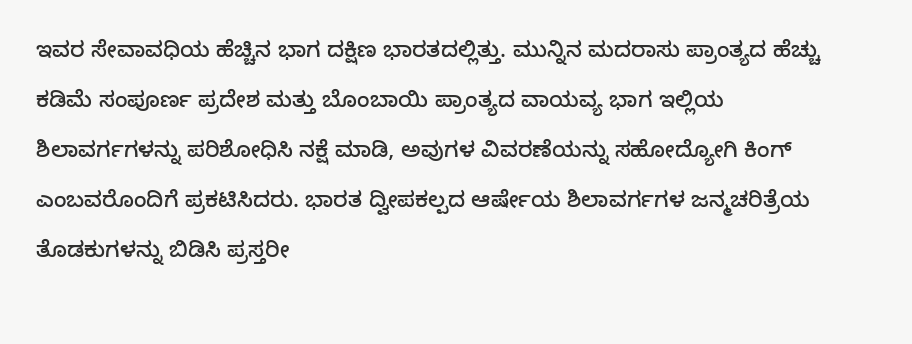ಇವರ ಸೇವಾವಧಿಯ ಹೆಚ್ಚಿನ ಭಾಗ ದಕ್ಷಿಣ ಭಾರತದಲ್ಲಿತ್ತು. ಮುನ್ನಿನ ಮದರಾಸು ಪ್ರಾಂತ್ಯದ ಹೆಚ್ಚು ಕಡಿಮೆ ಸಂಪೂರ್ಣ ಪ್ರದೇಶ ಮತ್ತು ಬೊಂಬಾಯಿ ಪ್ರಾಂತ್ಯದ ವಾಯವ್ಯ ಭಾಗ ಇಲ್ಲಿಯ ಶಿಲಾವರ್ಗಗಳನ್ನು ಪರಿಶೋಧಿಸಿ ನಕ್ಷೆ ಮಾಡಿ, ಅವುಗಳ ವಿವರಣೆಯನ್ನು ಸಹೋದ್ಯೋಗಿ ಕಿಂಗ್ ಎಂಬವರೊಂದಿಗೆ ಪ್ರಕಟಿಸಿದರು. ಭಾರತ ದ್ವೀಪಕಲ್ಪದ ಆರ್ಷೇಯ ಶಿಲಾವರ್ಗಗಳ ಜನ್ಮಚರಿತ್ರೆಯ ತೊಡಕುಗಳನ್ನು ಬಿಡಿಸಿ ಪ್ರಸ್ತರೀ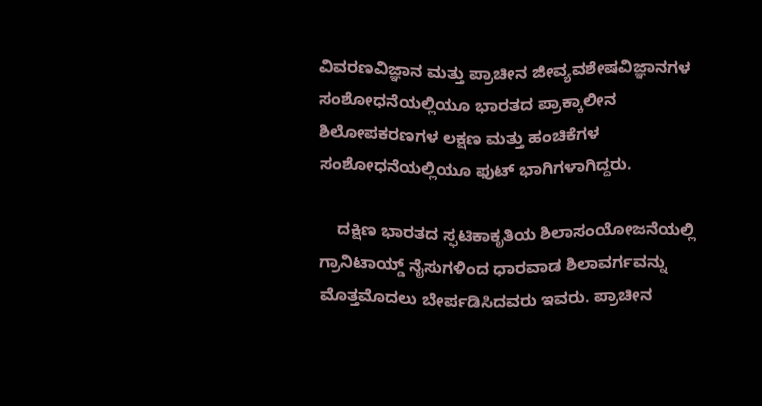ವಿವರಣವಿಜ್ಞಾನ ಮತ್ತು ಪ್ರಾಚೀನ ಜೀವ್ಯವಶೇಷವಿಜ್ಞಾನಗಳ ಸಂಶೋಧನೆಯಲ್ಲಿಯೂ ಭಾರತದ ಪ್ರಾಕ್ಕಾಲೀನ ಶಿಲೋಪಕರಣಗಳ ಲಕ್ಷಣ ಮತ್ತು ಹಂಚಿಕೆಗಳ ಸಂಶೋಧನೆಯಲ್ಲಿಯೂ ಫುಟ್ ಭಾಗಿಗಳಾಗಿದ್ದರು.

    ದಕ್ಷಿಣ ಭಾರತದ ಸ್ಫಟಿಕಾಕೃತಿಯ ಶಿಲಾಸಂಯೋಜನೆಯಲ್ಲಿ ಗ್ರಾನಿಟಾಯ್ಡ್ ನೈಸುಗಳಿಂದ ಧಾರವಾಡ ಶಿಲಾವರ್ಗವನ್ನು ಮೊತ್ತಮೊದಲು ಬೇರ್ಪಡಿಸಿದವರು ಇವರು. ಪ್ರಾಚೀನ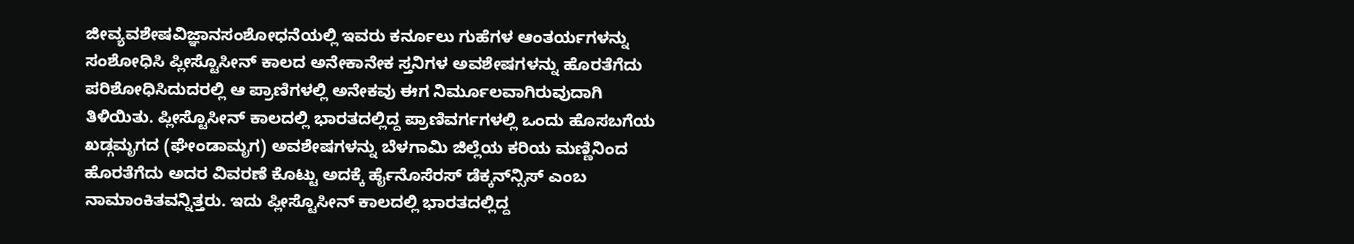ಜೀವ್ಯವಶೇಷವಿಜ್ಞಾನಸಂಶೋಧನೆಯಲ್ಲಿ ಇವರು ಕರ್ನೂಲು ಗುಹೆಗಳ ಆಂತರ್ಯಗಳನ್ನು ಸಂಶೋಧಿಸಿ ಪ್ಲೀಸ್ಟೊಸೀನ್ ಕಾಲದ ಅನೇಕಾನೇಕ ಸ್ತನಿಗಳ ಅವಶೇಷಗಳನ್ನು ಹೊರತೆಗೆದು ಪರಿಶೋಧಿಸಿದುದರಲ್ಲಿ ಆ ಪ್ರಾಣಿಗಳಲ್ಲಿ ಅನೇಕವು ಈಗ ನಿರ್ಮೂಲವಾಗಿರುವುದಾಗಿ ತಿಳಿಯಿತು. ಪ್ಲೀಸ್ಟೊಸೀನ್ ಕಾಲದಲ್ಲಿ ಭಾರತದಲ್ಲಿದ್ದ ಪ್ರಾಣಿವರ್ಗಗಳಲ್ಲಿ ಒಂದು ಹೊಸಬಗೆಯ ಖಡ್ಗಮೃಗದ (ಘೇಂಡಾಮೃಗ) ಅವಶೇಷಗಳನ್ನು ಬೆಳಗಾಮಿ ಜಿಲ್ಲೆಯ ಕರಿಯ ಮಣ್ಣಿನಿಂದ ಹೊರತೆಗೆದು ಅದರ ವಿವರಣೆ ಕೊಟ್ಟು ಅದಕ್ಕೆ ರ್ಹೈನೊಸೆರಸ್ ಡೆಕ್ಕನ್‍ನ್ಸಿಸ್ ಎಂಬ ನಾಮಾಂಕಿತವನ್ನಿತ್ತರು. ಇದು ಪ್ಲೀಸ್ಟೊಸೀನ್ ಕಾಲದಲ್ಲಿ ಭಾರತದಲ್ಲಿದ್ದ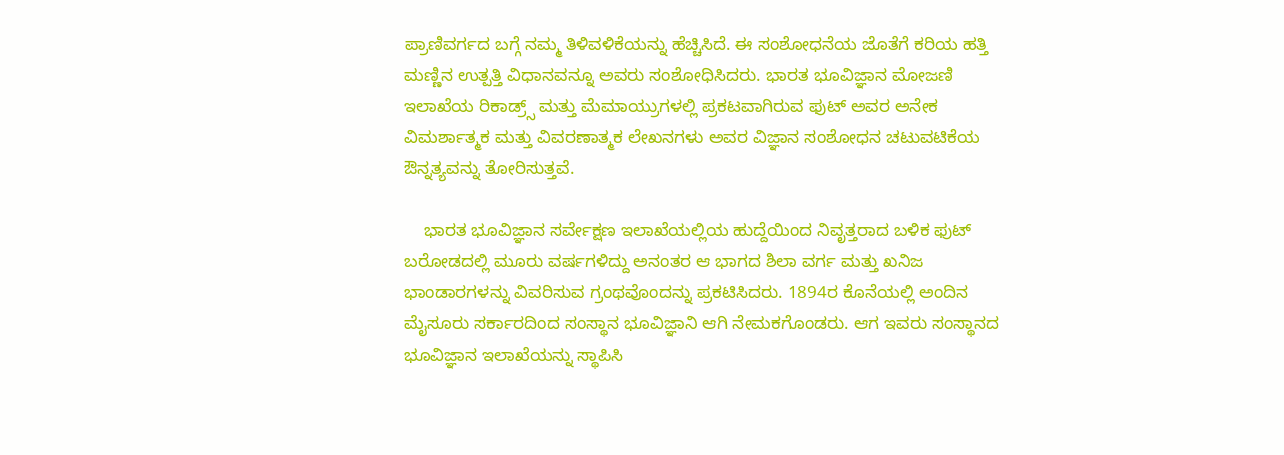ಪ್ರಾಣಿವರ್ಗದ ಬಗ್ಗೆ ನಮ್ಮ ತಿಳಿವಳಿಕೆಯನ್ನು ಹೆಚ್ಚಿಸಿದೆ. ಈ ಸಂಶೋಧನೆಯ ಜೊತೆಗೆ ಕರಿಯ ಹತ್ತಿ ಮಣ್ಣಿನ ಉತ್ಪತ್ತಿ ವಿಧಾನವನ್ನೂ ಅವರು ಸಂಶೋಧಿಸಿದರು. ಭಾರತ ಭೂವಿಜ್ಞಾನ ಮೋಜಣಿ ಇಲಾಖೆಯ ರಿಕಾಡ್ರ್ಸ್ ಮತ್ತು ಮೆಮಾಯ್ರುಗಳಲ್ಲಿ ಪ್ರಕಟವಾಗಿರುವ ಫುಟ್ ಅವರ ಅನೇಕ ವಿಮರ್ಶಾತ್ಮಕ ಮತ್ತು ವಿವರಣಾತ್ಮಕ ಲೇಖನಗಳು ಅವರ ವಿಜ್ಞಾನ ಸಂಶೋಧನ ಚಟುವಟಿಕೆಯ ಔನ್ನತ್ಯವನ್ನು ತೋರಿಸುತ್ತವೆ.

    ಭಾರತ ಭೂವಿಜ್ಞಾನ ಸರ್ವೇಕ್ಷಣ ಇಲಾಖೆಯಲ್ಲಿಯ ಹುದ್ದೆಯಿಂದ ನಿವೃತ್ತರಾದ ಬಳಿಕ ಫುಟ್ ಬರೋಡದಲ್ಲಿ ಮೂರು ವರ್ಷಗಳಿದ್ದು ಅನಂತರ ಆ ಭಾಗದ ಶಿಲಾ ವರ್ಗ ಮತ್ತು ಖನಿಜ ಭಾಂಡಾರಗಳನ್ನು ವಿವರಿಸುವ ಗ್ರಂಥವೊಂದನ್ನು ಪ್ರಕಟಿಸಿದರು. 1894ರ ಕೊನೆಯಲ್ಲಿ ಅಂದಿನ ಮೈಸೂರು ಸರ್ಕಾರದಿಂದ ಸಂಸ್ಥಾನ ಭೂವಿಜ್ಞಾನಿ ಆಗಿ ನೇಮಕಗೊಂಡರು. ಆಗ ಇವರು ಸಂಸ್ಥಾನದ ಭೂವಿಜ್ಞಾನ ಇಲಾಖೆಯನ್ನು ಸ್ಥಾಪಿಸಿ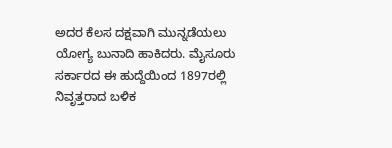ಅದರ ಕೆಲಸ ದಕ್ಷವಾಗಿ ಮುನ್ನಡೆಯಲು ಯೋಗ್ಯ ಬುನಾದಿ ಹಾಕಿದರು. ಮೈಸೂರು ಸರ್ಕಾರದ ಈ ಹುದ್ದೆಯಿಂದ 1897ರಲ್ಲಿ ನಿವೃತ್ತರಾದ ಬಳಿಕ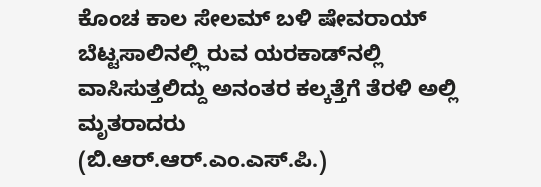ಕೊಂಚ ಕಾಲ ಸೇಲಮ್ ಬಳಿ ಷೇವರಾಯ್ ಬೆಟ್ಟಸಾಲಿನಲ್ಲ್ಲಿರುವ ಯರಕಾಡ್‍ನಲ್ಲಿ ವಾಸಿಸುತ್ತಲಿದ್ದು ಅನಂತರ ಕಲ್ಕತ್ತೆಗೆ ತೆರಳಿ ಅಲ್ಲಿ ಮೃತರಾದರು
(ಬಿ.ಆರ್.ಆರ್.ಎಂ.ಎಸ್.ಪಿ.)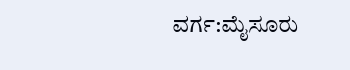ವರ್ಗ:ಮೈಸೂರು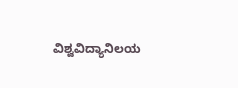ವಿಶ್ವವಿದ್ಯಾನಿಲಯ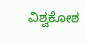ವಿಶ್ವಕೋಶ